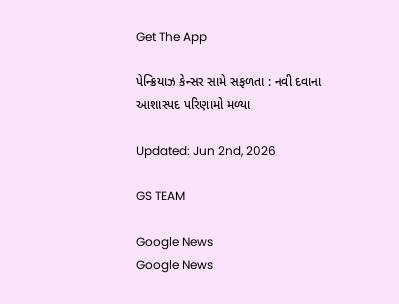Get The App

પેન્ક્રિયાઝ કેન્સર સામે સફળતા : નવી દવાના આશાસ્પદ પરિણામો મળ્યા

Updated: Jun 2nd, 2026

GS TEAM

Google News
Google News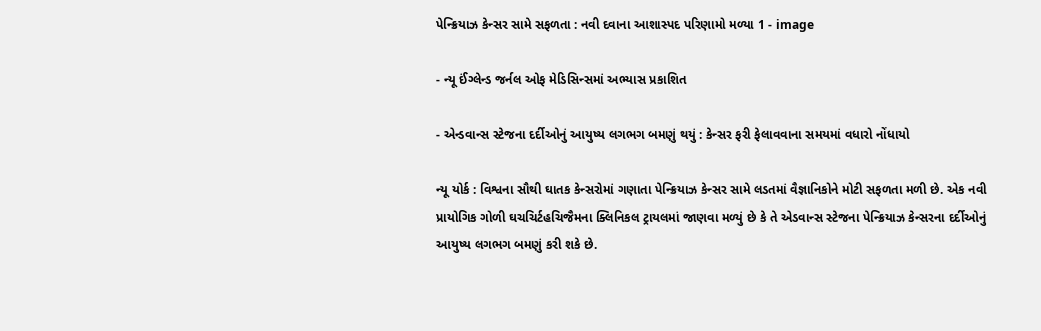પેન્ક્રિયાઝ કેન્સર સામે સફળતા : નવી દવાના આશાસ્પદ પરિણામો મળ્યા 1 - image

- ન્યૂ ઈંગ્લેન્ડ જર્નલ ઓફ મેડિસિન્સમાં અભ્યાસ પ્રકાશિત

- એન્ડવાન્સ સ્ટેજના દર્દીઓનું આયુષ્ય લગભગ બમણું થયું : કેન્સર ફરી ફેલાવવાના સમયમાં વધારો નોંધાયો

ન્યૂ યોર્ક : વિશ્વના સૌથી ઘાતક કેન્સરોમાં ગણાતા પેન્ક્રિયાઝ કેન્સર સામે લડતમાં વૈજ્ઞાનિકોને મોટી સફળતા મળી છે. એક નવી પ્રાયોગિક ગોળી ઘચચિર્ટહચિજૈમના ક્લિનિકલ ટ્રાયલમાં જાણવા મળ્યું છે કે તે એડવાન્સ સ્ટેજના પેન્ક્રિયાઝ કેન્સરના દર્દીઓનું આયુષ્ય લગભગ બમણું કરી શકે છે.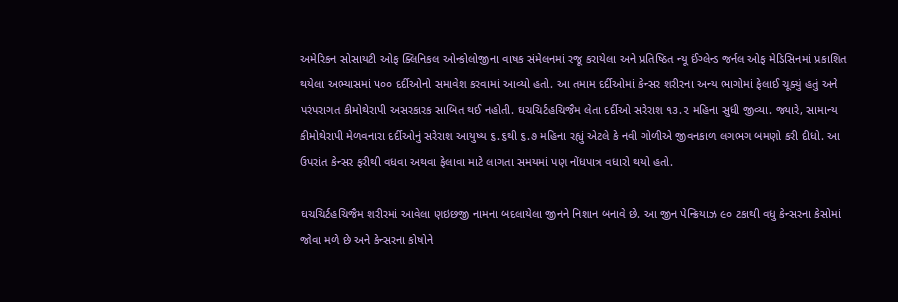અમેરિકન સોસાયટી ઓફ ક્લિનિકલ ઓન્કોલોજીના વાષક સંમેલનમાં રજૂ કરાયેલા અને પ્રતિષ્ઠિત ન્યૂ ઈંગ્લેન્ડ જર્નલ ઓફ મેડિસિનમાં પ્રકાશિત થયેલા અભ્યાસમાં ૫૦૦ દર્દીઓનો સમાવેશ કરવામાં આવ્યો હતો. આ તમામ દર્દીઓમાં કેન્સર શરીરના અન્ય ભાગોમાં ફેલાઈ ચૂક્યું હતું અને પરંપરાગત કીમોથેરાપી અસરકારક સાબિત થઈ નહોતી. ઘચચિર્ટહચિજૈમ લેતા દર્દીઓ સરેરાશ ૧૩.૨ મહિના સુધી જીવ્યા. જ્યારે, સામાન્ય કીમોથેરાપી મેળવનારા દર્દીઓનું સરેરાશ આયુષ્ય ૬.૬થી ૬.૭ મહિના રહ્યું એટલે કે નવી ગોળીએ જીવનકાળ લગભગ બમણો કરી દીધો. આ ઉપરાંત કેન્સર ફરીથી વધવા અથવા ફેલાવા માટે લાગતા સમયમાં પણ નોંધપાત્ર વધારો થયો હતો.

ઘચચિર્ટહચિજૈમ શરીરમાં આવેલા ણઇછજી નામના બદલાયેલા જીનને નિશાન બનાવે છે. આ જીન પેન્ક્રિયાઝ ૯૦ ટકાથી વધુ કેન્સરના કેસોમાં જોવા મળે છે અને કેન્સરના કોષોને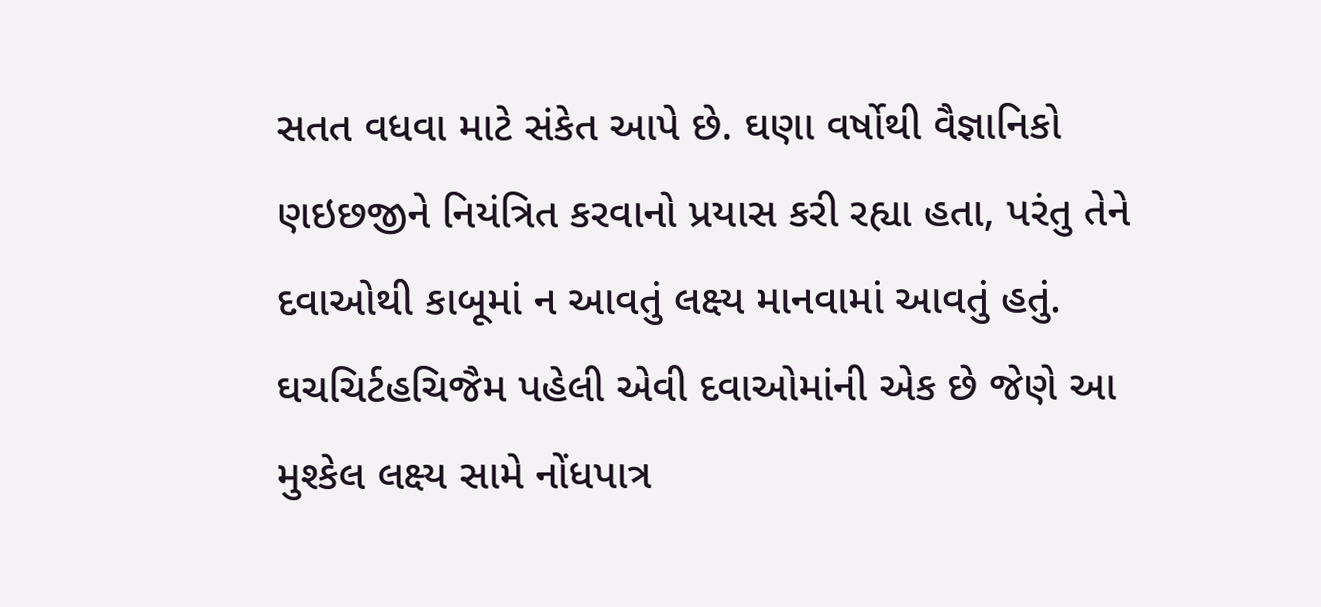સતત વધવા માટે સંકેત આપે છે. ઘણા વર્ષોથી વૈજ્ઞાનિકો ણઇછજીને નિયંત્રિત કરવાનો પ્રયાસ કરી રહ્યા હતા, પરંતુ તેને દવાઓથી કાબૂમાં ન આવતું લક્ષ્ય માનવામાં આવતું હતું. ઘચચિર્ટહચિજૈમ પહેલી એવી દવાઓમાંની એક છે જેણે આ મુશ્કેલ લક્ષ્ય સામે નોંધપાત્ર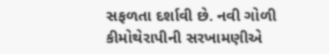સફળતા દર્શાવી છે. નવી ગોળી કીમોથેરાપીની સરખામણીએ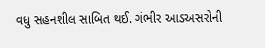વધુ સહનશીલ સાબિત થઈ. ગંભીર આડઅસરોની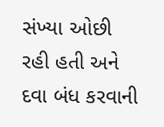સંખ્યા ઓછી રહી હતી અને દવા બંધ કરવાની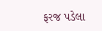ફરજ પડેલા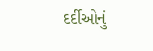દર્દીઓનું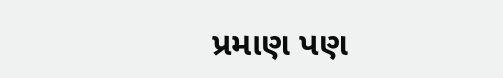પ્રમાણ પણ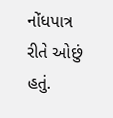નોંધપાત્ર રીતે ઓછું હતું.